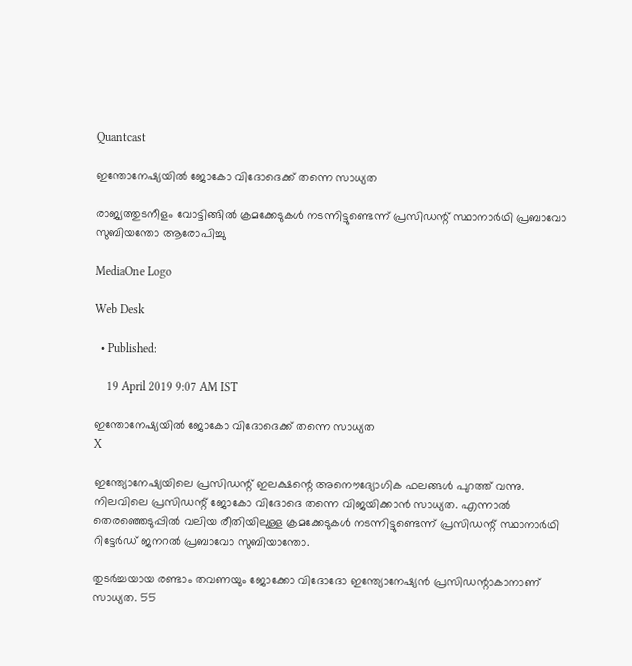Quantcast

ഇന്തോനേഷ്യയില്‍ ജോകോ വിദോദെക്ക് തന്നെ സാധ്യത

രാജ്യത്തുടനീളം വോട്ടിങ്ങില്‍ ക്രമക്കേടുകള്‍ നടന്നിട്ടുണ്ടെന്ന് പ്രസിഡന്റ് സ്ഥാനാര്‍ഥി പ്രബാവോ സുബിയന്തോ ആരോപിച്ചു

MediaOne Logo

Web Desk

  • Published:

    19 April 2019 9:07 AM IST

ഇന്തോനേഷ്യയില്‍ ജോകോ വിദോദെക്ക് തന്നെ സാധ്യത
X

ഇന്ത്യോനേഷ്യയിലെ പ്രസിഡന്റ് ഇലക്ഷന്റെ അനൌദ്യോഗിക ഫലങ്ങള്‍ പുറത്ത് വന്നു. നിലവിലെ പ്രസിഡന്റ് ജോകോ വിദോദെ തന്നെ വിജയിക്കാന്‍ സാധ്യത. എന്നാല്‍ തെരഞ്ഞെടുപ്പില്‍ വലിയ രീതിയിലുള്ള ക്രമക്കേടുകള്‍ നടന്നിട്ടുണ്ടെന്ന് പ്രസിഡന്റ് സ്ഥാനാര്‍ഥി റിട്ടേര്‍ഡ് ജനറല്‍ പ്രബാവോ സുബിയാന്തോ.

തുടര്‍ച്ചയായ രണ്ടാം തവണയും ജോക്കോ വിദോദോ ഇന്ത്യോനേഷ്യന്‍ പ്രസിഡന്റാകാനാണ് സാധ്യത. 55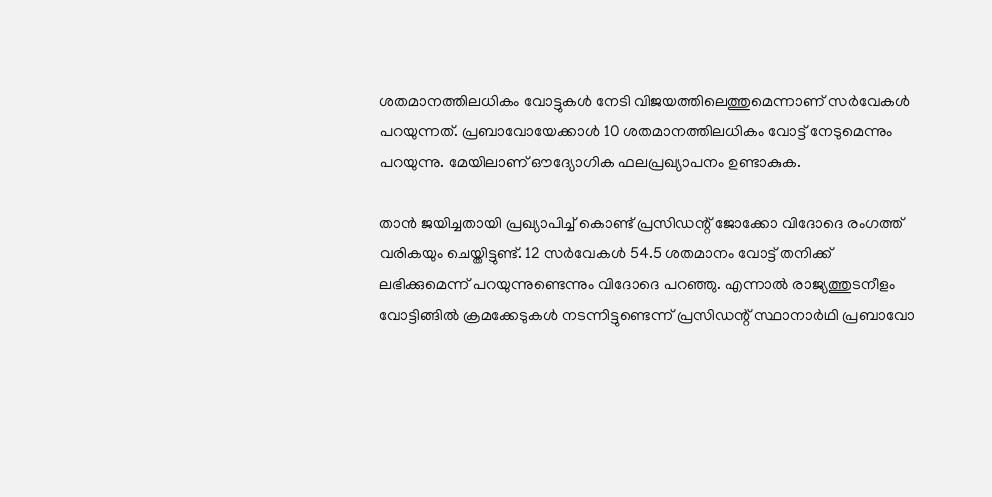ശതമാനത്തിലധികം വോട്ടുകള്‍ നേടി വിജയത്തിലെത്തുമെന്നാണ് സര്‍വേകള്‍ പറയുന്നത്. പ്രബാവോയേക്കാള്‍ 10 ശതമാനത്തിലധികം വോട്ട് നേടുമെന്നും പറയുന്നു. മേയിലാണ് ഔദ്യോഗിക ഫലപ്രഖ്യാപനം ഉണ്ടാകുക.

താന്‍ ജയിച്ചതായി പ്രഖ്യാപിച്ച് കൊണ്ട് പ്രസിഡന്റ് ജോക്കോ വിദോദെ രംഗത്ത് വരികയും ചെയ്തിട്ടുണ്ട്. 12 സര്‍വേകള്‍ 54.5 ശതമാനം വോട്ട് തനിക്ക് ലഭിക്കുമെന്ന് പറയുന്നുണ്ടെന്നും വിദോദെ പറഞ്ഞു. എന്നാല്‍ രാജ്യത്തുടനീളം വോട്ടിങ്ങില്‍ ക്രമക്കേടുകള്‍ നടന്നിട്ടുണ്ടെന്ന് പ്രസിഡന്റ് സ്ഥാനാര്‍ഥി പ്രബാവോ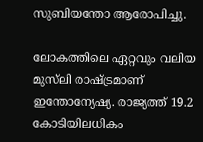സുബിയന്തോ ആരോപിച്ചു.

ലോകത്തിലെ ഏറ്റവും വലിയ മുസ്‍ലി രാഷ്ട്രമാണ് ഇന്തോന്യേഷ്യ. രാജ്യത്ത് 19.2 കോടിയിലധികം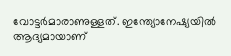വോട്ടര്‍മാരാണുള്ളത്. ഇന്ത്യോനേഷ്യയില്‍ ആദ്യമായാണ്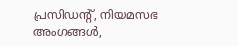പ്രസിഡന്റ്, നിയമസഭ അംഗങ്ങള്‍,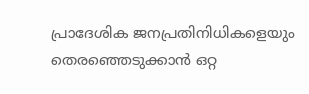പ്രാദേശിക ജനപ്രതിനിധികളെയും തെരഞ്ഞെടുക്കാന്‍ ഒറ്റ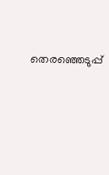തെരഞ്ഞെടുപ്പ്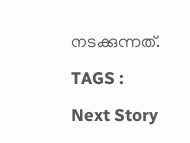നടക്കുന്നത്.

TAGS :

Next Story